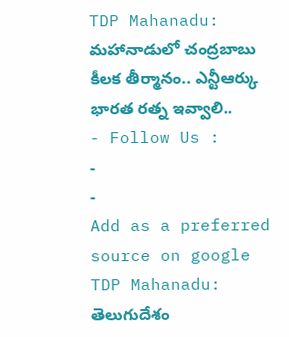TDP Mahanadu: మహానాడులో చంద్రబాబు కీలక తీర్మానం.. ఎన్టీఆర్కు భారత రత్న ఇవ్వాలి..
- Follow Us :
-
-
Add as a preferred
source on google
TDP Mahanadu: తెలుగుదేశం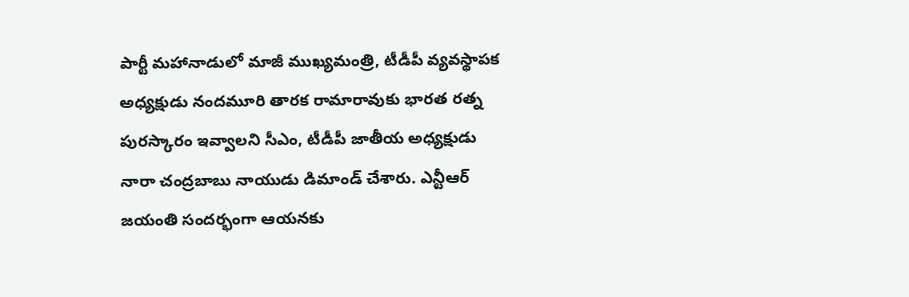పార్టీ మహానాడులో మాజీ ముఖ్యమంత్రి, టీడీపీ వ్యవస్థాపక అధ్యక్షుడు నందమూరి తారక రామారావుకు భారత రత్న పురస్కారం ఇవ్వాలని సీఎం, టీడీపీ జాతీయ అధ్యక్షుడు నారా చంద్రబాబు నాయుడు డిమాండ్ చేశారు. ఎన్టీఆర్ జయంతి సందర్భంగా ఆయనకు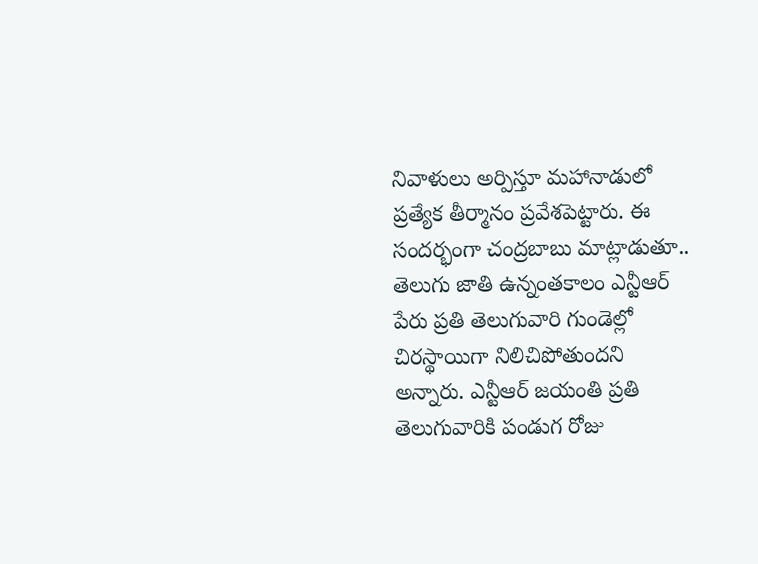నివాళులు అర్పిస్తూ మహానాడులో ప్రత్యేక తీర్మానం ప్రవేశపెట్టారు. ఈ సందర్భంగా చంద్రబాబు మాట్లాడుతూ.. తెలుగు జాతి ఉన్నంతకాలం ఎన్టీఆర్ పేరు ప్రతి తెలుగువారి గుండెల్లో చిరస్థాయిగా నిలిచిపోతుందని అన్నారు. ఎన్టీఆర్ జయంతి ప్రతి తెలుగువారికి పండుగ రోజు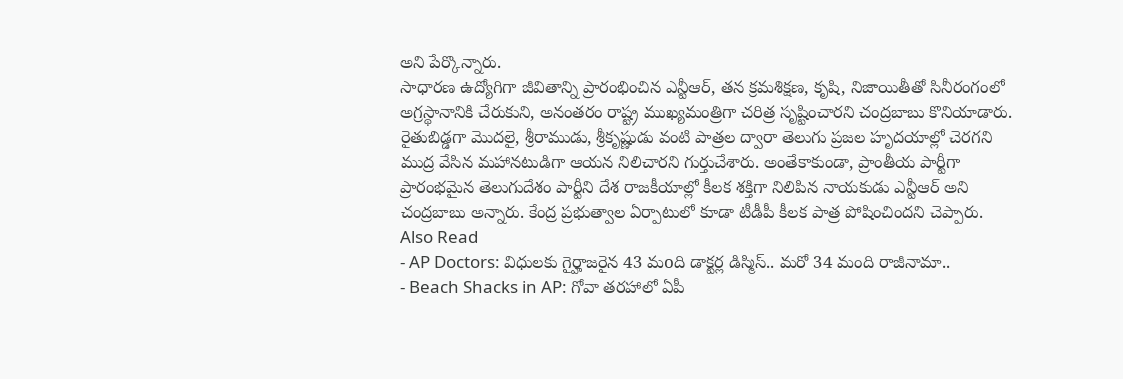అని పేర్కొన్నారు.
సాధారణ ఉద్యోగిగా జీవితాన్ని ప్రారంభించిన ఎన్టీఆర్, తన క్రమశిక్షణ, కృషి, నిజాయితీతో సినీరంగంలో అగ్రస్థానానికి చేరుకుని, అనంతరం రాష్ట్ర ముఖ్యమంత్రిగా చరిత్ర సృష్టించారని చంద్రబాబు కొనియాడారు. రైతుబిడ్డగా మొదలై, శ్రీరాముడు, శ్రీకృష్ణుడు వంటి పాత్రల ద్వారా తెలుగు ప్రజల హృదయాల్లో చెరగని ముద్ర వేసిన మహానటుడిగా ఆయన నిలిచారని గుర్తుచేశారు. అంతేకాకుండా, ప్రాంతీయ పార్టీగా ప్రారంభమైన తెలుగుదేశం పార్టీని దేశ రాజకీయాల్లో కీలక శక్తిగా నిలిపిన నాయకుడు ఎన్టీఆర్ అని చంద్రబాబు అన్నారు. కేంద్ర ప్రభుత్వాల ఏర్పాటులో కూడా టీడీపీ కీలక పాత్ర పోషించిందని చెప్పారు.
Also Read
- AP Doctors: విధులకు గైర్హాజరైన 43 మoది డాక్టర్ల డిస్మిస్.. మరో 34 మంది రాజీనామా..
- Beach Shacks in AP: గోవా తరహాలో ఏపీ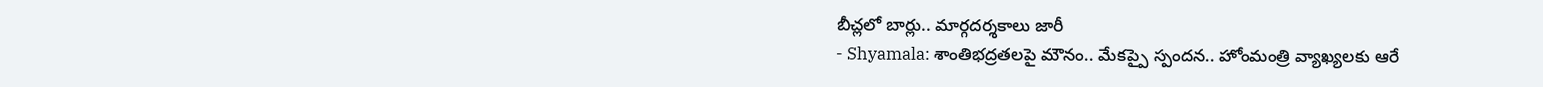బీచ్లలో బార్లు.. మార్గదర్శకాలు జారీ
- Shyamala: శాంతిభద్రతలపై మౌనం.. మేకప్పై స్పందన.. హోంమంత్రి వ్యాఖ్యలకు ఆరే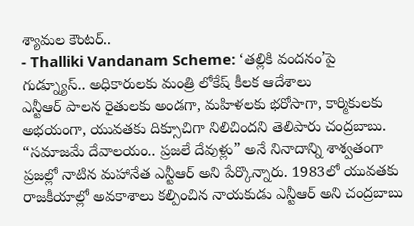శ్యామల కౌంటర్..
- Thalliki Vandanam Scheme: ‘తల్లికి వందనం’పై గుడ్న్యూస్.. అధికారులకు మంత్రి లోకేష్ కీలక ఆదేశాలు
ఎన్టీఆర్ పాలన రైతులకు అండగా, మహిళలకు భరోసాగా, కార్మికులకు అభయంగా, యువతకు దిక్సూచిగా నిలిచిందని తెలిపారు చంద్రబాబు. “సమాజమే దేవాలయం.. ప్రజలే దేవుళ్లు” అనే నినాదాన్ని శాశ్వతంగా ప్రజల్లో నాటిన మహానేత ఎన్టీఆర్ అని పేర్కొన్నారు. 1983లో యువతకు రాజకీయాల్లో అవకాశాలు కల్పించిన నాయకుడు ఎన్టీఆర్ అని చంద్రబాబు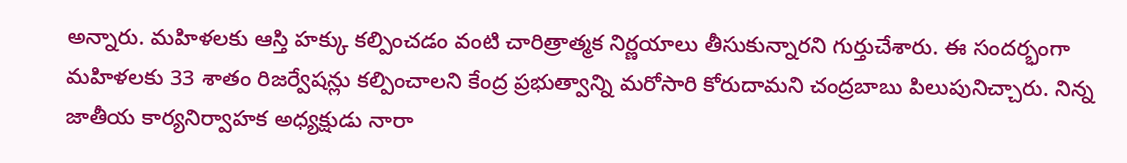అన్నారు. మహిళలకు ఆస్తి హక్కు కల్పించడం వంటి చారిత్రాత్మక నిర్ణయాలు తీసుకున్నారని గుర్తుచేశారు. ఈ సందర్భంగా మహిళలకు 33 శాతం రిజర్వేషన్లు కల్పించాలని కేంద్ర ప్రభుత్వాన్ని మరోసారి కోరుదామని చంద్రబాబు పిలుపునిచ్చారు. నిన్న జాతీయ కార్యనిర్వాహక అధ్యక్షుడు నారా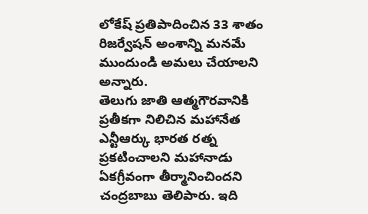లోకేష్ ప్రతిపాదించిన 33 శాతం రిజర్వేషన్ అంశాన్ని మనమే ముందుండి అమలు చేయాలని అన్నారు.
తెలుగు జాతి ఆత్మగౌరవానికి ప్రతీకగా నిలిచిన మహానేత ఎన్టీఆర్కు భారత రత్న ప్రకటించాలని మహానాడు ఏకగ్రీవంగా తీర్మానించిందని చంద్రబాబు తెలిపారు. ఇది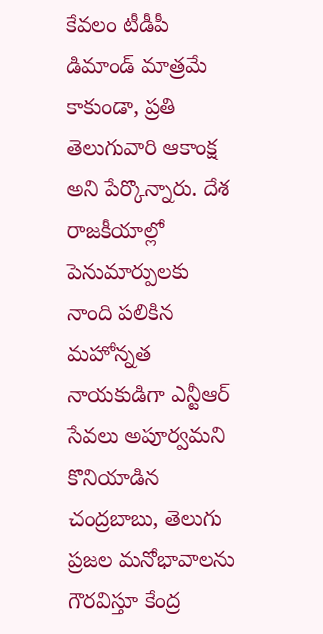కేవలం టీడీపీ డిమాండ్ మాత్రమే కాకుండా, ప్రతి తెలుగువారి ఆకాంక్ష అని పేర్కొన్నారు. దేశ రాజకీయాల్లో పెనుమార్పులకు నాంది పలికిన మహోన్నత నాయకుడిగా ఎన్టీఆర్ సేవలు అపూర్వమని కొనియాడిన చంద్రబాబు, తెలుగు ప్రజల మనోభావాలను గౌరవిస్తూ కేంద్ర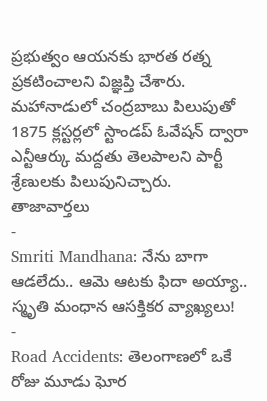ప్రభుత్వం ఆయనకు భారత రత్న ప్రకటించాలని విజ్ఞప్తి చేశారు. మహానాడులో చంద్రబాబు పిలుపుతో 1875 క్లస్టర్లలో స్టాండప్ ఓవేషన్ ద్వారా ఎన్టీఆర్కు మద్దతు తెలపాలని పార్టీ శ్రేణులకు పిలుపునిచ్చారు.
తాజావార్తలు
-
Smriti Mandhana: నేను బాగా ఆడలేదు.. ఆమె ఆటకు ఫిదా అయ్యా.. స్మృతి మంధాన ఆసక్తికర వ్యాఖ్యలు!
-
Road Accidents: తెలంగాణలో ఒకే రోజు మూడు ఘోర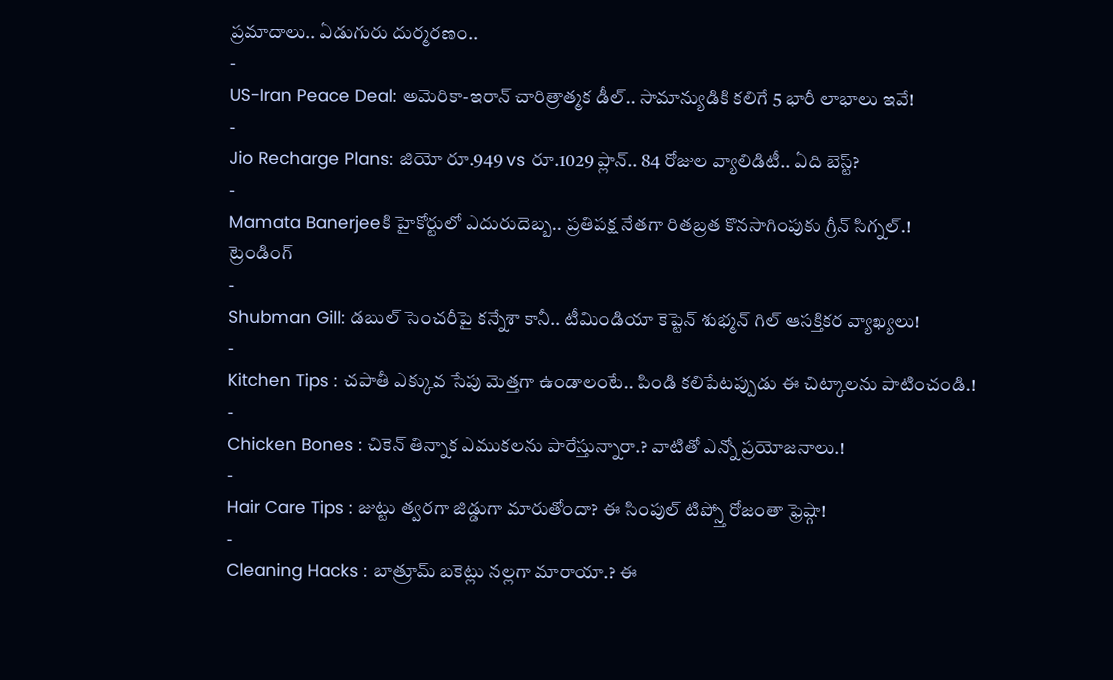ప్రమాదాలు.. ఏడుగురు దుర్మరణం..
-
US-Iran Peace Deal: అమెరికా-ఇరాన్ చారిత్రాత్మక డీల్.. సామాన్యుడికి కలిగే 5 భారీ లాభాలు ఇవే!
-
Jio Recharge Plans: జియో రూ.949 vs రూ.1029 ప్లాన్.. 84 రోజుల వ్యాలిడిటీ.. ఏది బెస్ట్?
-
Mamata Banerjeeకి హైకోర్టులో ఎదురుదెబ్బ.. ప్రతిపక్ష నేతగా రితబ్రత కొనసాగింపుకు గ్రీన్ సిగ్నల్.!
ట్రెండింగ్
-
Shubman Gill: డబుల్ సెంచరీపై కన్నేశా కానీ.. టీమిండియా కెప్టెన్ శుభ్మన్ గిల్ ఆసక్తికర వ్యాఖ్యలు!
-
Kitchen Tips : చపాతీ ఎక్కువ సేపు మెత్తగా ఉండాలంటే.. పిండి కలిపేటప్పుడు ఈ చిట్కాలను పాటించండి.!
-
Chicken Bones : చికెన్ తిన్నాక ఎముకలను పారేస్తున్నారా.? వాటితో ఎన్నో ప్రయోజనాలు.!
-
Hair Care Tips : జుట్టు త్వరగా జిడ్డుగా మారుతోందా? ఈ సింపుల్ టిప్స్తో రోజంతా ఫ్రెష్గా!
-
Cleaning Hacks : బాత్రూమ్ బకెట్లు నల్లగా మారాయా.? ఈ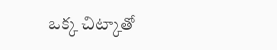ఒక్క చిట్కాతో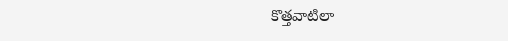కొత్తవాటిలా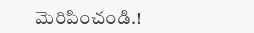మెరిపించండి.!